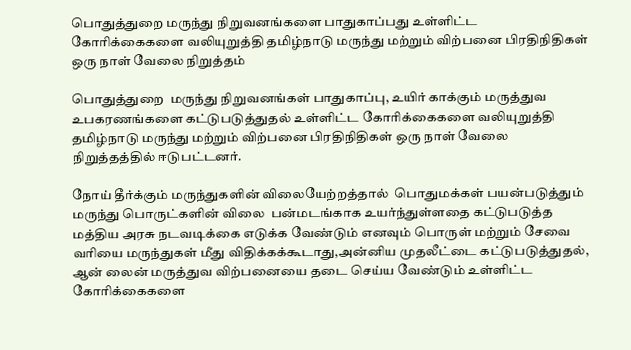பொதுத்துறை மருந்து நிறுவனங்களை பாதுகாப்பது உள்ளிட்ட கோரிக்கைகளை வலியுறுத்தி தமிழ்நாடு மருந்து மற்றும் விற்பனை பிரதிநிதிகள் ஒரு நாள் வேலை நிறுத்தம்

பொதுத்துறை  மருந்து நிறுவனங்கள் பாதுகாப்பு, உயிர் காக்கும் மருத்துவ உபகரணங்களை கட்டுபடுத்துதல் உள்ளிட்ட கோரிக்கைகளை வலியுறுத்தி தமிழ்நாடு மருந்து மற்றும் விற்பனை பிரதிநிதிகள் ஒரு நாள் வேலை நிறுத்தத்தில் ஈடுபட்டனர்.

நோய் தீர்க்கும் மருந்துகளின் விலையேற்றத்தால்  பொதுமக்கள் பயன்படுத்தும் மருந்து பொருட்களின் விலை  பன்மடங்காக உயர்ந்துள்ளதை கட்டுபடுத்த மத்திய அரசு நடவடிக்கை எடுக்க வேண்டும் எனவும் பொருள் மற்றும் சேவை வரியை மருந்துகள் மீது விதிக்கக்கூடாது,அன்னிய முதலீட்டை கட்டுபடுத்துதல், ஆன் லைன் மருத்துவ விற்பனையை தடை செய்ய வேண்டும் உள்ளிட்ட கோரிக்கைகளை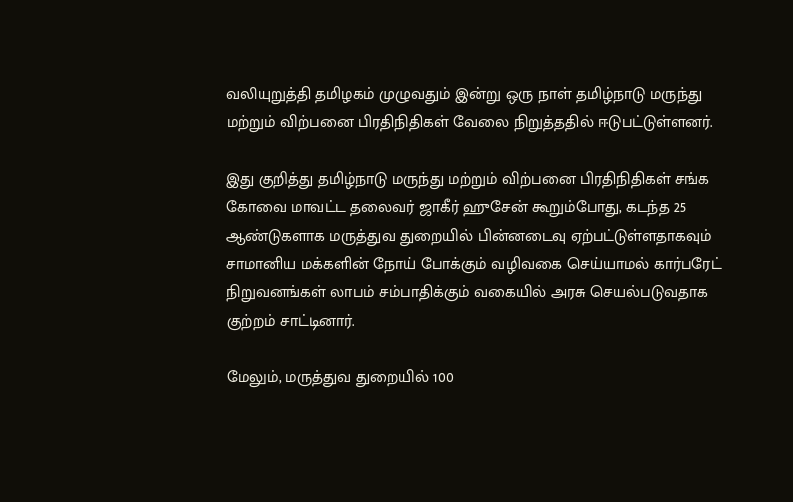வலியுறுத்தி தமிழகம் முழுவதும் இன்று ஒரு நாள் தமிழ்நாடு மருந்து மற்றும் விற்பனை பிரதிநிதிகள் வேலை நிறுத்ததில் ஈடுபட்டுள்ளனர்.

இது குறித்து தமிழ்நாடு மருந்து மற்றும் விற்பனை பிரதிநிதிகள் சங்க கோவை மாவட்ட தலைவர் ஜாகீர் ஹுசேன் கூறும்போது, கடந்த 25 ஆண்டுகளாக மருத்துவ துறையில் பின்னடைவு ஏற்பட்டுள்ளதாகவும் சாமானிய மக்களின் நோய் போக்கும் வழிவகை செய்யாமல் கார்பரேட் நிறுவனங்கள் லாபம் சம்பாதிக்கும் வகையில் அரசு செயல்படுவதாக குற்றம் சாட்டினார்.

மேலும், மருத்துவ துறையில் 100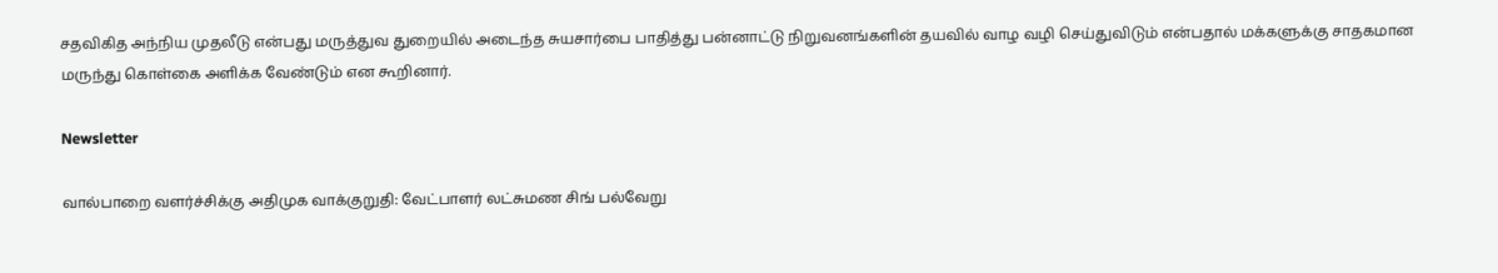சதவிகித அந்நிய முதலீடு என்பது மருத்துவ துறையில் அடைந்த சுயசார்பை பாதித்து பன்னாட்டு நிறுவனங்களின் தயவில் வாழ வழி செய்துவிடும் என்பதால் மக்களுக்கு சாதகமான மருந்து கொள்கை அளிக்க வேண்டும் என கூறினார்.

Newsletter

வால்பாறை வளர்ச்சிக்கு அதிமுக வாக்குறுதி: வேட்பாளர் லட்சுமண சிங் பல்வேறு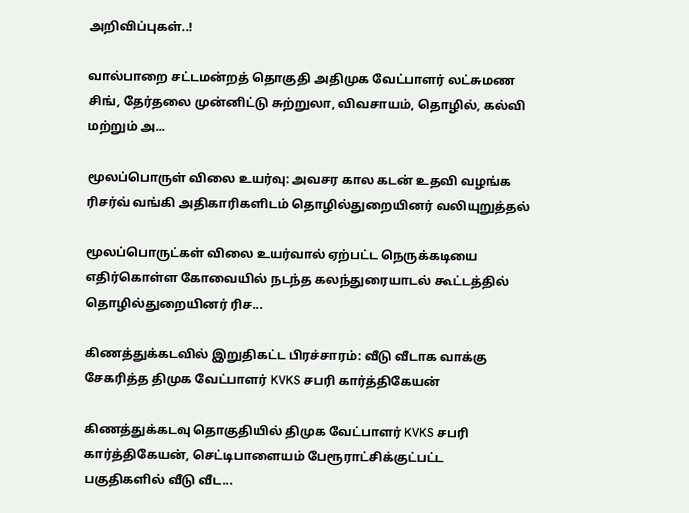அறிவிப்புகள்..!

வால்பாறை சட்டமன்றத் தொகுதி அதிமுக வேட்பாளர் லட்சுமண சிங், தேர்தலை முன்னிட்டு சுற்றுலா, விவசாயம், தொழில், கல்வி மற்றும் அ...

மூலப்பொருள் விலை உயர்வு: அவசர கால கடன் உதவி வழங்க ரிசர்வ் வங்கி அதிகாரிகளிடம் தொழில்துறையினர் வலியுறுத்தல்

மூலப்பொருட்கள் விலை உயர்வால் ஏற்பட்ட நெருக்கடியை எதிர்கொள்ள கோவையில் நடந்த கலந்துரையாடல் கூட்டத்தில் தொழில்துறையினர் ரிச...

கிணத்துக்கடவில் இறுதிகட்ட பிரச்சாரம்: வீடு வீடாக வாக்கு சேகரித்த திமுக வேட்பாளர் KVKS சபரி கார்த்திகேயன்

கிணத்துக்கடவு தொகுதியில் திமுக வேட்பாளர் KVKS சபரி கார்த்திகேயன், செட்டிபாளையம் பேரூராட்சிக்குட்பட்ட பகுதிகளில் வீடு வீட...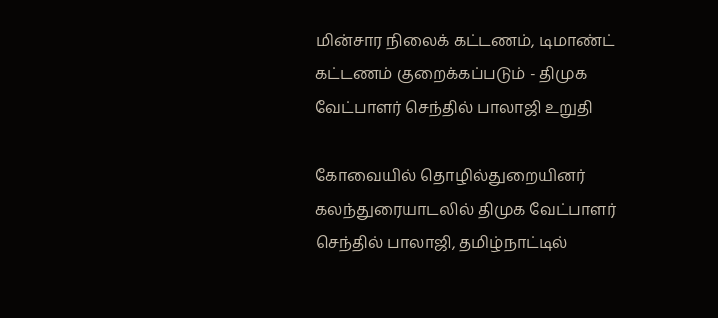மின்சார நிலைக் கட்டணம், டிமாண்ட் கட்டணம் குறைக்கப்படும் - திமுக வேட்பாளர் செந்தில் பாலாஜி உறுதி

கோவையில் தொழில்துறையினர் கலந்துரையாடலில் திமுக வேட்பாளர் செந்தில் பாலாஜி, தமிழ்நாட்டில்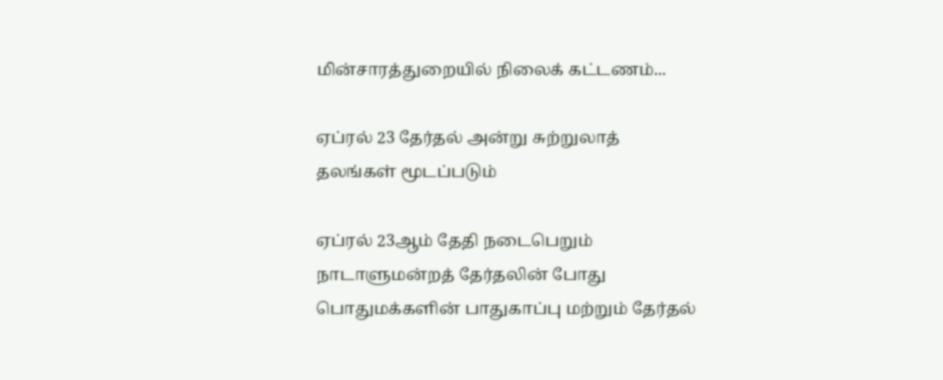மின்சாரத்துறையில் நிலைக் கட்டணம்...

ஏப்ரல் 23 தேர்தல் அன்று சுற்றுலாத் தலங்கள் மூடப்படும்

ஏப்ரல் 23ஆம் தேதி நடைபெறும் நாடாளுமன்றத் தேர்தலின் போது பொதுமக்களின் பாதுகாப்பு மற்றும் தேர்தல்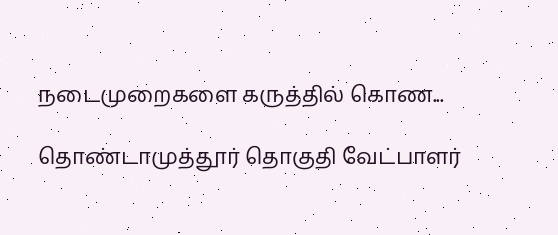நடைமுறைகளை கருத்தில் கொண...

தொண்டாமுத்தூர் தொகுதி வேட்பாளர்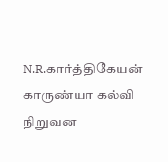N.R.கார்த்திகேயன் காருண்யா கல்வி நிறுவன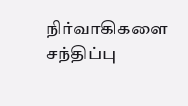நிர்வாகிகளை சந்திப்பு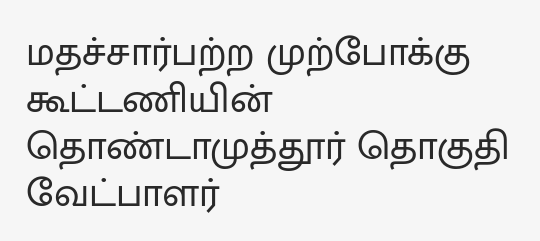மதச்சார்பற்ற முற்போக்கு கூட்டணியின் தொண்டாமுத்தூர் தொகுதி வேட்பாளர்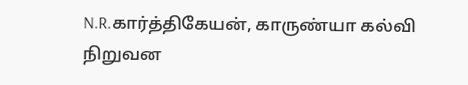N.R.கார்த்திகேயன், காருண்யா கல்வி நிறுவன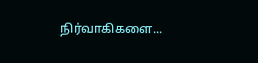நிர்வாகிகளை...